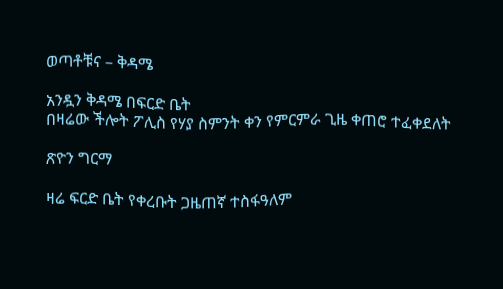ወጣቶቹና – ቅዳሜ

አንዷን ቅዳሜ በፍርድ ቤት
በዛሬው ችሎት ፖሊስ የሃያ ስምንት ቀን የምርምራ ጊዜ ቀጠሮ ተፈቀደለት

ጽዮን ግርማ

ዛሬ ፍርድ ቤት የቀረቡት ጋዜጠኛ ተስፋዓለም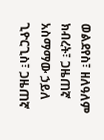ወልደየስ፣ ዘለዓለም ክብረት፣ ጋዜጠኛ አስማማው ኃይለ ጊዮርጊስ፣ ጋዜጠኛ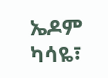ኤዶም ካሳዬ፣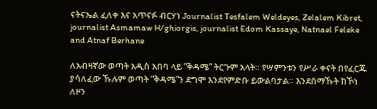ናትናኤል ፈለቀ እና አጥናፉ ብርሃነ Journalist Tesfalem Weldeyes, Zelalem Kibret, journalist Asmamaw H/ghiorgis, journalist Edom Kassaye, Natnael Feleke and Atnaf Berhane

ለአብዛኛው ወጣት አዲስ አበባ ላይ ”ቅዳሜ” ትርጉም አላት። የሣምንቱን የሥራ ቀናት በየፈርጁ ያሳለፈው ኹሉም ወጣት ”ቅዳሜ”ን ደግሞ እንደየምድቡ ይውልባታል። እንደሰማኹት ከኾነ ለዞን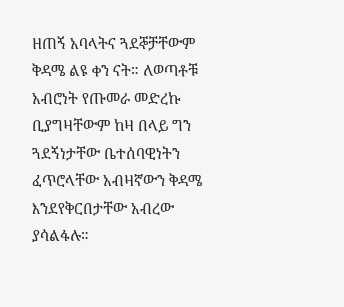ዘጠኝ አባላትና ጓደኞቻቸውም ቅዳሜ ልዩ ቀን ናት። ለወጣቶቹ አብሮነት የጡመራ መድረኩ ቢያግዛቸውም ከዛ በላይ ግን ጓደኝነታቸው ቤተሰባዊነትን ፈጥሮላቸው አብዛኛውን ቅዳሜ እንደየቅርበታቸው አብረው ያሳልፋሉ።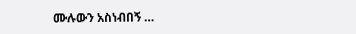ሙሉውን አስነብበኝ …